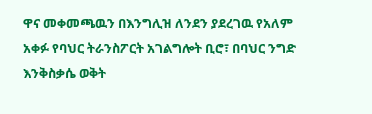ዋና መቀመጫዉን በእንግሊዝ ለንደን ያደረገዉ የአለም አቀፉ የባህር ትራንስፖርት አገልግሎት ቢሮ፣ በባህር ንግድ እንቅስቃሴ ወቅት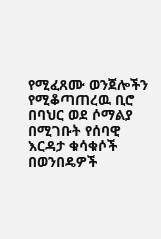የሚፈጸሙ ወንጀሎችን የሚቆጣጠረዉ ቢሮ በባህር ወደ ሶማልያ በሚገቡት የሰባዊ እርዳታ ቁሳቁሶች በወንበዴዎች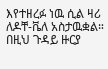እየተዘረፉ ነዉ ሲል ዛሪ ለዶቸ-ቬለ አስታዉቋል። በዚህ ጉዳይ ዙርያ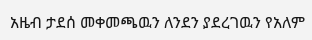አዜብ ታደሰ መቀመጫዉን ለንደን ያደረገዉን የአለም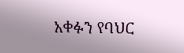አቀፉን የባህር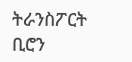ትራንስፖርት ቢሮን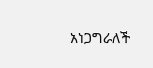አነጋግራለች